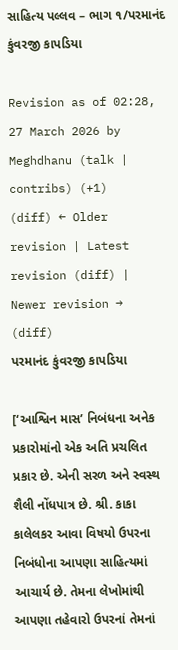સાહિત્ય પલ્લવ – ભાગ ૧/પરમાનંદ કુંવરજી કાપડિયા

Revision as of 02:28, 27 March 2026 by Meghdhanu (talk | contribs) (+1)
(diff) ← Older revision | Latest revision (diff) | Newer revision → (diff)
પરમાનંદ કુંવરજી કાપડિયા

[‘આશ્વિન માસ’ નિબંધના અનેક પ્રકારોમાંનો એક અતિ પ્રચલિત પ્રકાર છે. એની સરળ અને સ્વસ્થ શૈલી નોંધપાત્ર છે. શ્રી. કાકા કાલેલકર આવા વિષયો ઉપરના નિબંધોના આપણા સાહિત્યમાં આચાર્ય છે. તેમના લેખોમાંથી આપણા તહેવારો ઉપરનાં તેમનાં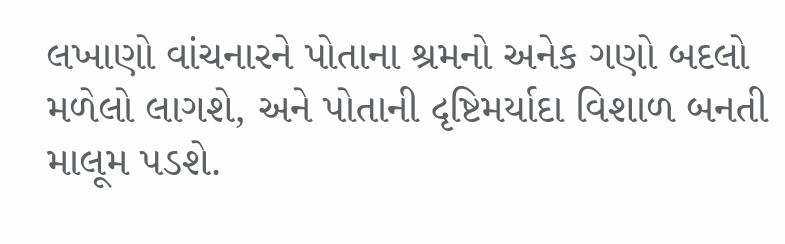લખાણો વાંચનારને પોતાના શ્રમનો અનેક ગણો બદલો મળેલો લાગશે, અને પોતાની દૃષ્ટિમર્યાદા વિશાળ બનતી માલૂમ પડશે.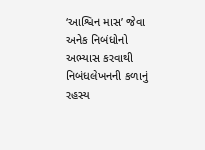‘આશ્વિન માસ’ જેવા અનેક નિબંધોનો અભ્યાસ કરવાથી નિબંધલેખનની કળાનું રહસ્ય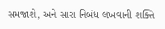સમજાશે, અને સારા નિબંધ લખવાની શક્તિ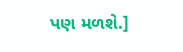પણ મળશે.]